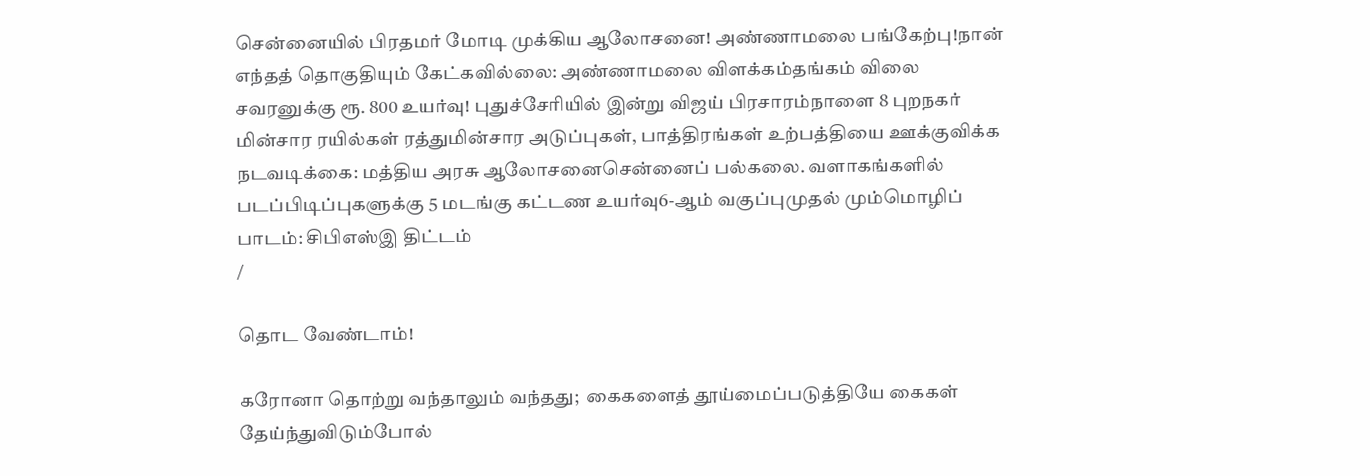சென்னையில் பிரதமர் மோடி முக்கிய ஆலோசனை! அண்ணாமலை பங்கேற்பு!நான் எந்தத் தொகுதியும் கேட்கவில்லை: அண்ணாமலை விளக்கம்தங்கம் விலை சவரனுக்கு ரூ. 800 உயர்வு! புதுச்சேரியில் இன்று விஜய் பிரசாரம்நாளை 8 புறநகர் மின்சார ரயில்கள் ரத்துமின்சார அடுப்புகள், பாத்திரங்கள் உற்பத்தியை ஊக்குவிக்க நடவடிக்கை: மத்திய அரசு ஆலோசனைசென்னைப் பல்கலை. வளாகங்களில் படப்பிடிப்புகளுக்கு 5 மடங்கு கட்டண உயர்வு6-ஆம் வகுப்புமுதல் மும்மொழிப் பாடம்: சிபிஎஸ்இ திட்டம்
/

தொட வேண்டாம்!

கரோனா தொற்று வந்தாலும் வந்தது;  கைகளைத் தூய்மைப்படுத்தியே கைகள் தேய்ந்துவிடும்போல்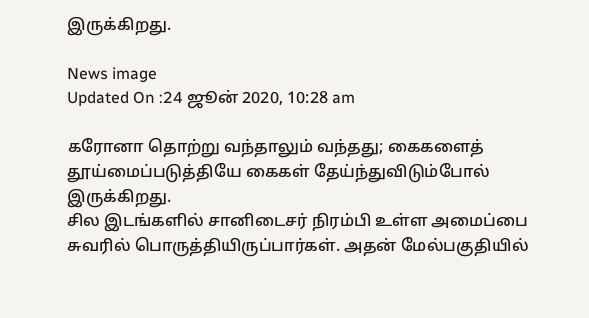இருக்கிறது.

News image
Updated On :24 ஜூன் 2020, 10:28 am

கரோனா தொற்று வந்தாலும் வந்தது; கைகளைத் தூய்மைப்படுத்தியே கைகள் தேய்ந்துவிடும்போல் இருக்கிறது.
சில இடங்களில் சானிடைசர் நிரம்பி உள்ள அமைப்பை சுவரில் பொருத்தியிருப்பார்கள். அதன் மேல்பகுதியில்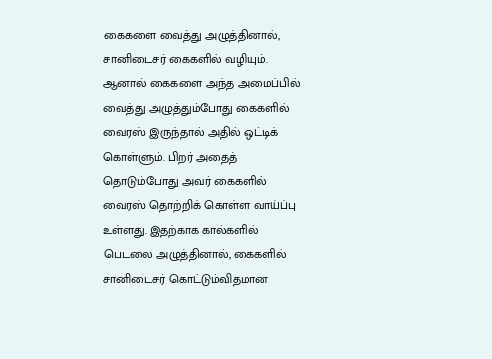கைகளை வைத்து அழுத்தினால், சானிடைசர் கைகளில் வழியும். ஆனால் கைகளை அந்த அமைப்பில் வைத்து அழுத்தும்போது கைகளில் வைரஸ் இருந்தால் அதில் ஒட்டிக் கொள்ளும். பிறர் அதைத் தொடும்போது அவர் கைகளில் வைரஸ் தொற்றிக் கொள்ள வாய்ப்பு உள்ளது. இதற்காக கால்களில் பெடலை அழுத்தினால், கைகளில் சானிடைசர் கொட்டும்விதமான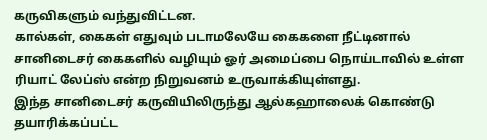கருவிகளும் வந்துவிட்டன.
கால்கள், கைகள் எதுவும் படாமலேயே கைகளை நீட்டினால் சானிடைசர் கைகளில் வழியும் ஓர் அமைப்பை நொய்டாவில் உள்ள ரியாட் லேப்ஸ் என்ற நிறுவனம் உருவாக்கியுள்ளது.
இந்த சானிடைசர் கருவியிலிருந்து ஆல்கஹாலைக் கொண்டு தயாரிக்கப்பட்ட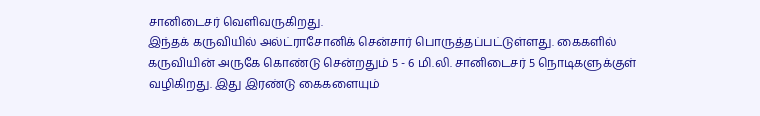சானிடைசர் வெளிவருகிறது.
இந்தக் கருவியில் அல்ட்ராசோனிக் சென்சார் பொருத்தப்பட்டுள்ளது. கைகளில் கருவியின் அருகே கொண்டு சென்றதும் 5 - 6 மி.லி. சானிடைசர் 5 நொடிகளுக்குள் வழிகிறது. இது இரண்டு கைகளையும்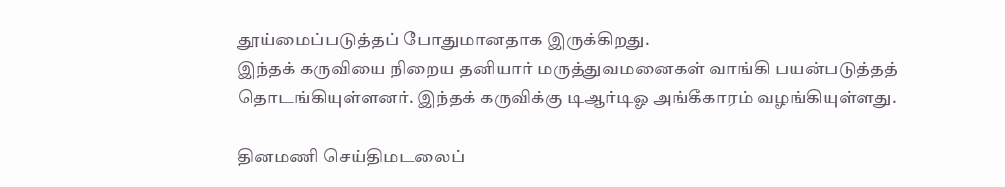தூய்மைப்படுத்தப் போதுமானதாக இருக்கிறது.
இந்தக் கருவியை நிறைய தனியார் மருத்துவமனைகள் வாங்கி பயன்படுத்தத் தொடங்கியுள்ளனர். இந்தக் கருவிக்கு டிஆர்டிஓ அங்கீகாரம் வழங்கியுள்ளது.

தினமணி செய்திமடலைப்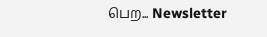பெற... Newsletter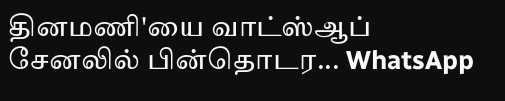தினமணி'யை வாட்ஸ்ஆப் சேனலில் பின்தொடர... WhatsApp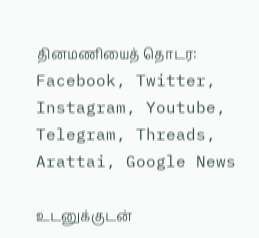தினமணியைத் தொடர: Facebook, Twitter, Instagram, Youtube, Telegram, Threads, Arattai, Google News

உடனுக்குடன்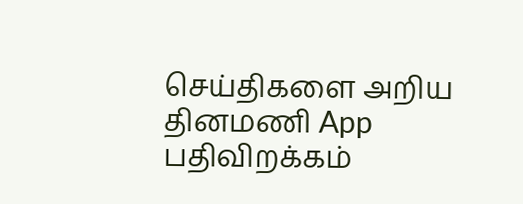செய்திகளை அறிய தினமணி App பதிவிறக்கம்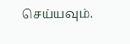செய்யவும்.